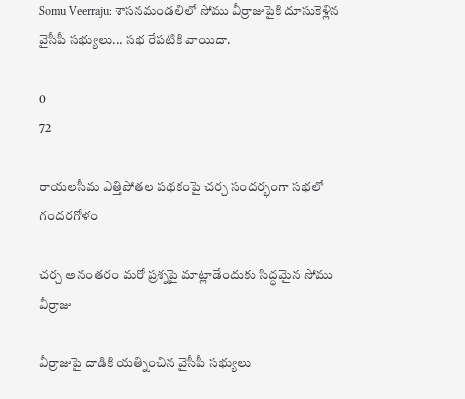Somu Veerraju: శాసనమండలిలో సోము వీర్రాజుపైకి దూసుకెళ్లిన వైసీపీ సభ్యులు... సభ రేపటికి వాయిదా.

0
72

రాయలసీమ ఎత్తిపోతల పథకంపై చర్చ సందర్భంగా సభలో గందరగోళం

చర్చ అనంతరం మరో ప్రశ్నపై మాట్లాడేందుకు సిద్ధమైన సోము వీర్రాజు

వీర్రాజుపై దాడికి యత్నించిన వైసీపీ సభ్యులు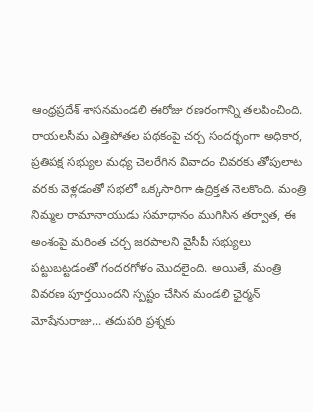ఆంధ్రప్రదేశ్ శాసనమండలి ఈరోజు రణరంగాన్ని తలపించింది. రాయలసీమ ఎత్తిపోతల పథకంపై చర్చ సందర్భంగా అధికార, ప్రతిపక్ష సభ్యుల మధ్య చెలరేగిన వివాదం చివరకు తోపులాట వరకు వెళ్లడంతో సభలో ఒక్కసారిగా ఉద్రిక్తత నెలకొంది. మంత్రి నిమ్మల రామానాయుడు సమాధానం ముగిసిన తర్వాత, ఈ అంశంపై మరింత చర్చ జరపాలని వైసీపీ సభ్యులు పట్టుబట్టడంతో గందరగోళం మొదలైంది. అయితే, మంత్రి వివరణ పూర్తయిందని స్పష్టం చేసిన మండలి ఛైర్మన్ మోషేనురాజు... తదుపరి ప్రశ్నకు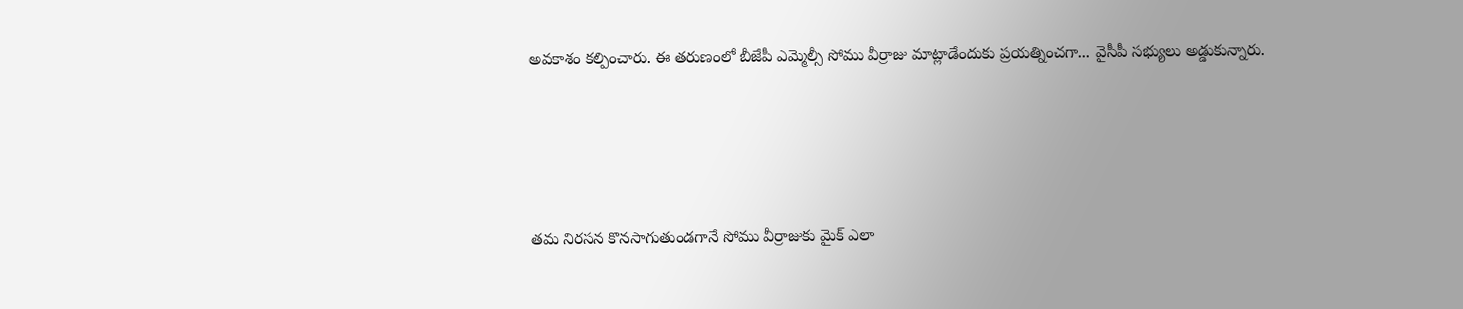అవకాశం కల్పించారు. ఈ తరుణంలో బీజేపీ ఎమ్మెల్సీ సోము వీర్రాజు మాట్లాడేందుకు ప్రయత్నించగా... వైసీపీ సభ్యులు అడ్డుకున్నారు.





తమ నిరసన కొనసాగుతుండగానే సోము వీర్రాజుకు మైక్ ఎలా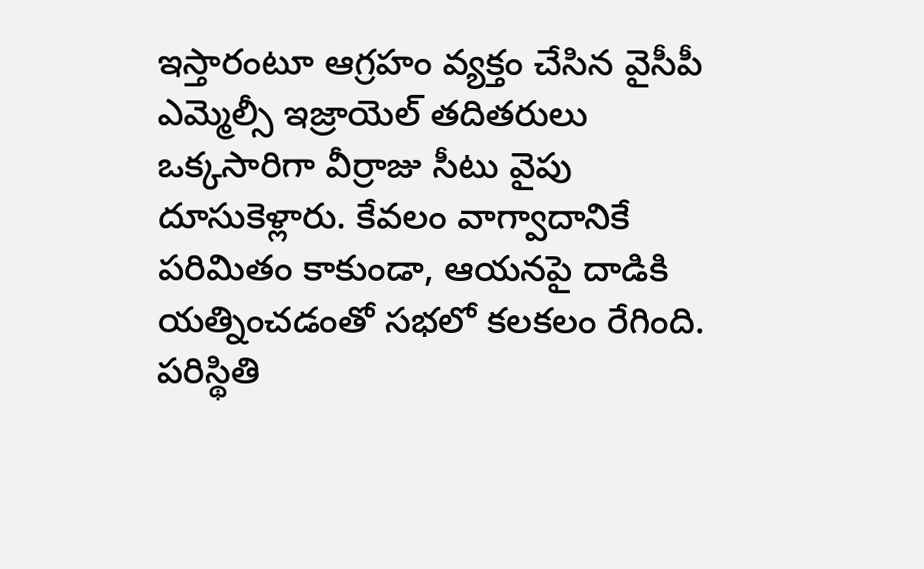ఇస్తారంటూ ఆగ్రహం వ్యక్తం చేసిన వైసీపీ ఎమ్మెల్సీ ఇజ్రాయెల్ తదితరులు ఒక్కసారిగా వీర్రాజు సీటు వైపు దూసుకెళ్లారు. కేవలం వాగ్వాదానికే పరిమితం కాకుండా, ఆయనపై దాడికి యత్నించడంతో సభలో కలకలం రేగింది. పరిస్థితి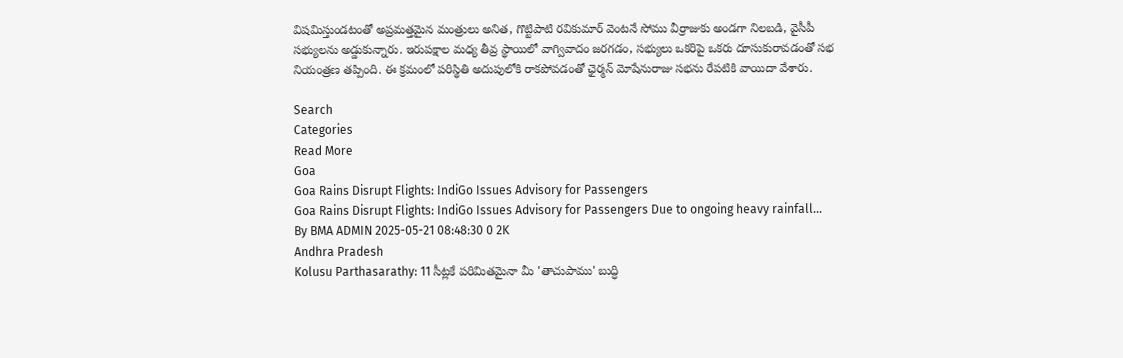విషమిస్తుండటంతో అప్రమత్తమైన మంత్రులు అనిత, గొట్టిపాటి రవికుమార్ వెంటనే సోము వీర్రాజుకు అండగా నిలబడి, వైసీపీ సభ్యులను అడ్డుకున్నారు. ఇరుపక్షాల మధ్య తీవ్ర స్థాయిలో వాగ్వివాదం జరగడం, సభ్యులు ఒకరిపై ఒకరు దూసుకురావడంతో సభ నియంత్రణ తప్పింది. ఈ క్రమంలో పరిస్థితి అదుపులోకి రాకపోవడంతో ఛైర్మన్ మోషేనురాజు సభను రేపటికి వాయిదా వేశారు.

Search
Categories
Read More
Goa
Goa Rains Disrupt Flights: IndiGo Issues Advisory for Passengers
Goa Rains Disrupt Flights: IndiGo Issues Advisory for Passengers Due to ongoing heavy rainfall...
By BMA ADMIN 2025-05-21 08:48:30 0 2K
Andhra Pradesh
Kolusu Parthasarathy: 11 సీట్లకే పరిమితమైనా మీ 'తాచుపాము' బుద్ధి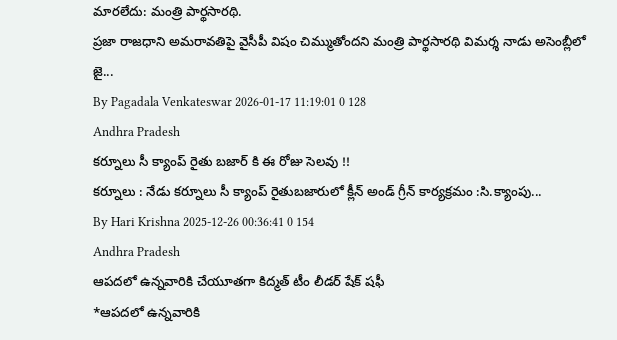మారలేదు: మంత్రి పార్థసారథి.
ప్రజా రాజధాని అమరావతిపై వైసీపీ విషం చిమ్ముతోందని మంత్రి పార్థసారథి విమర్శ నాడు అసెంబ్లీలో జై...
By Pagadala Venkateswar 2026-01-17 11:19:01 0 128
Andhra Pradesh
కర్నూలు సీ క్యాంప్ రైతు బజార్ కి ఈ రోజు సెలవు !!
కర్నూలు : నేడు కర్నూలు సీ క్యాంప్ రైతుబజారులో క్లీన్ అండ్ గ్రీన్ కార్యక్రమం :సి.క్యాంపు...
By Hari Krishna 2025-12-26 00:36:41 0 154
Andhra Pradesh
ఆపదలో ఉన్నవారికి చేయూతగా కిద్మత్ టీం లీడర్ షేక్ షఫీ
*ఆపదలో ఉన్నవారికి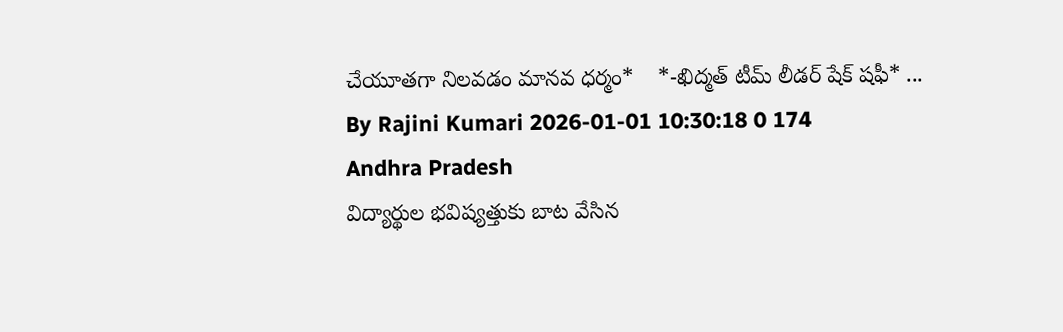చేయూతగా నిలవడం మానవ ధర్మం*    *-ఖిద్మత్ టీమ్ లీడర్ షేక్ షఫీ* ...
By Rajini Kumari 2026-01-01 10:30:18 0 174
Andhra Pradesh
విద్యార్థుల భవిష్యత్తుకు బాట వేసిన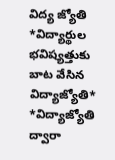విద్య జ్యోతి
*విద్యార్థుల భవిష్యత్తుకు బాట వేసిన విద్యాజ్యోతి*   *విద్యాజ్యోతి ద్వారా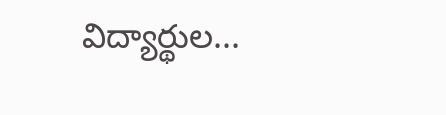విద్యార్థుల...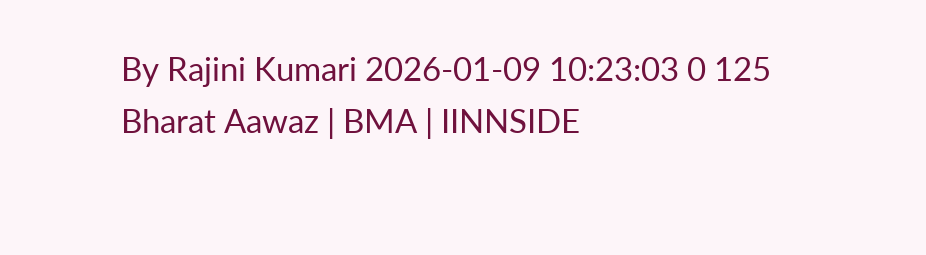By Rajini Kumari 2026-01-09 10:23:03 0 125
Bharat Aawaz | BMA | IINNSIDE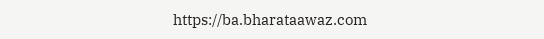https://ba.bharataawaz.com